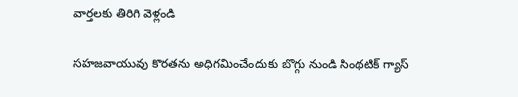వార్తలకు తిరిగి వెళ్లండి

సహజవాయువు కొరతను అధిగమించేందుకు బొగ్గు నుండి సింథటిక్ గ్యాస్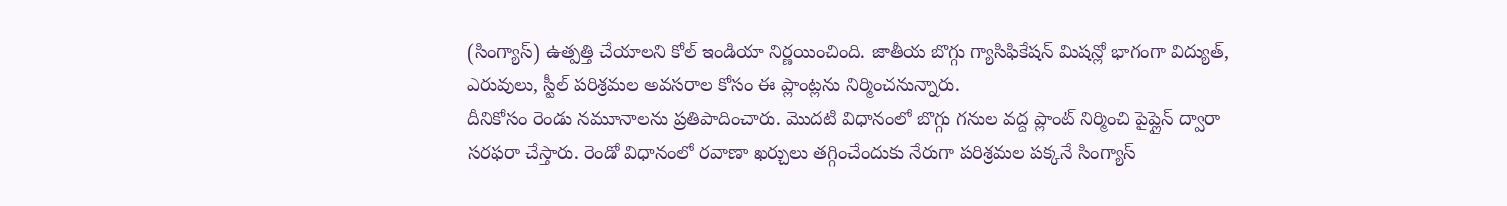(సింగ్యాస్) ఉత్పత్తి చేయాలని కోల్ ఇండియా నిర్ణయించింది. జాతీయ బొగ్గు గ్యాసిఫికేషన్ మిషన్లో భాగంగా విద్యుత్, ఎరువులు, స్టీల్ పరిశ్రమల అవసరాల కోసం ఈ ప్లాంట్లను నిర్మించనున్నారు.
దీనికోసం రెండు నమూనాలను ప్రతిపాదించారు. మొదటి విధానంలో బొగ్గు గనుల వద్ద ప్లాంట్ నిర్మించి పైప్లైన్ ద్వారా సరఫరా చేస్తారు. రెండో విధానంలో రవాణా ఖర్చులు తగ్గించేందుకు నేరుగా పరిశ్రమల పక్కనే సింగ్యాస్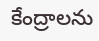కేంద్రాలను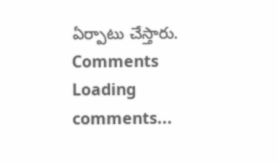ఏర్పాటు చేస్తారు.
Comments
Loading comments...